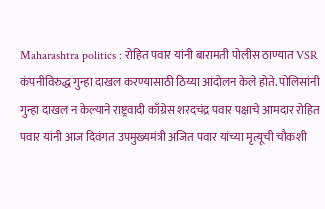Maharashtra politics : रोहित पवार यांनी बारामती पोलीस ठाण्यात VSR कंपनीविरुद्ध गुन्हा दाखल करण्यासाठी ठिय्या आंदोलन केले होते. पोलिसांनी गुन्हा दाखल न केल्याने राष्ट्रवादी काँग्रेस शरदचंद्र पवार पक्षाचे आमदार रोहित पवार यांनी आज दिवंगत उपमुख्यमंत्री अजित पवार यांच्या मृत्यूची चौकशी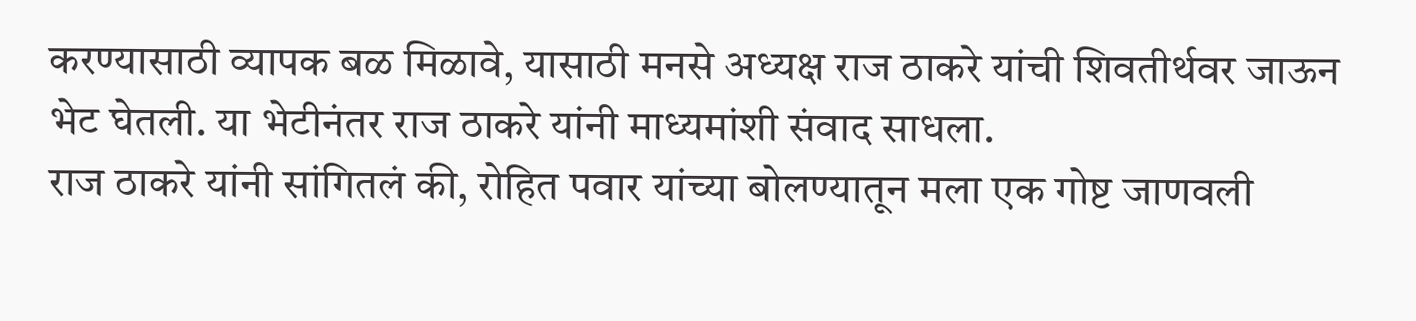करण्यासाठी व्यापक बळ मिळावे, यासाठी मनसे अध्यक्ष राज ठाकरे यांची शिवतीर्थवर जाऊन भेट घेतली. या भेटीनंतर राज ठाकरे यांनी माध्यमांशी संवाद साधला.
राज ठाकरे यांनी सांगितलं की, रोहित पवार यांच्या बोलण्यातून मला एक गोष्ट जाणवली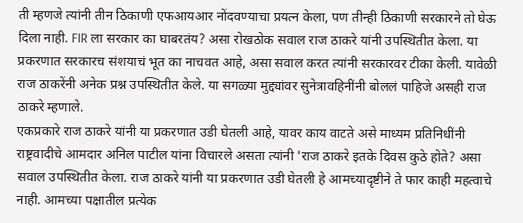ती म्हणजे त्यांनी तीन ठिकाणी एफआयआर नोंदवण्याचा प्रयत्न केला, पण तीन्ही ठिकाणी सरकारने तो घेऊ दिला नाही. FIR ला सरकार का घाबरतंय? असा रोखठोक सवाल राज ठाकरे यांनी उपस्थितीत केला. या प्रकरणात सरकारच संशयाचं भूत का नाचवत आहे, असा सवाल करत त्यांनी सरकारवर टीका केली. यावेळी राज ठाकरेंनी अनेक प्रश्न उपस्थितीत केले. या सगळ्या मुद्द्यांवर सुनेत्रावहिनींनी बोललं पाहिजे असही राज ठाकरे म्हणाले.
एकप्रकारे राज ठाकरे यांनी या प्रकरणात उडी घेतली आहे, यावर काय वाटते असे माध्यम प्रतिनिधींनी राष्ट्रवादीचे आमदार अनिल पाटील यांना विचारले असता त्यांनी 'राज ठाकरे इतके दिवस कुठे होते? असा सवाल उपस्थितीत केला. राज ठाकरे यांनी या प्रकरणात उडी घेतली हे आमच्यादृष्टीने ते फार काही महत्वाचे नाही. आमच्या पक्षातील प्रत्येक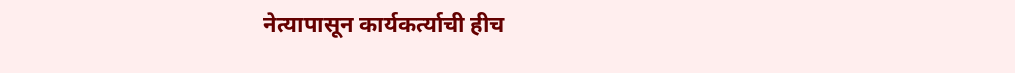नेत्यापासून कार्यकर्त्याची हीच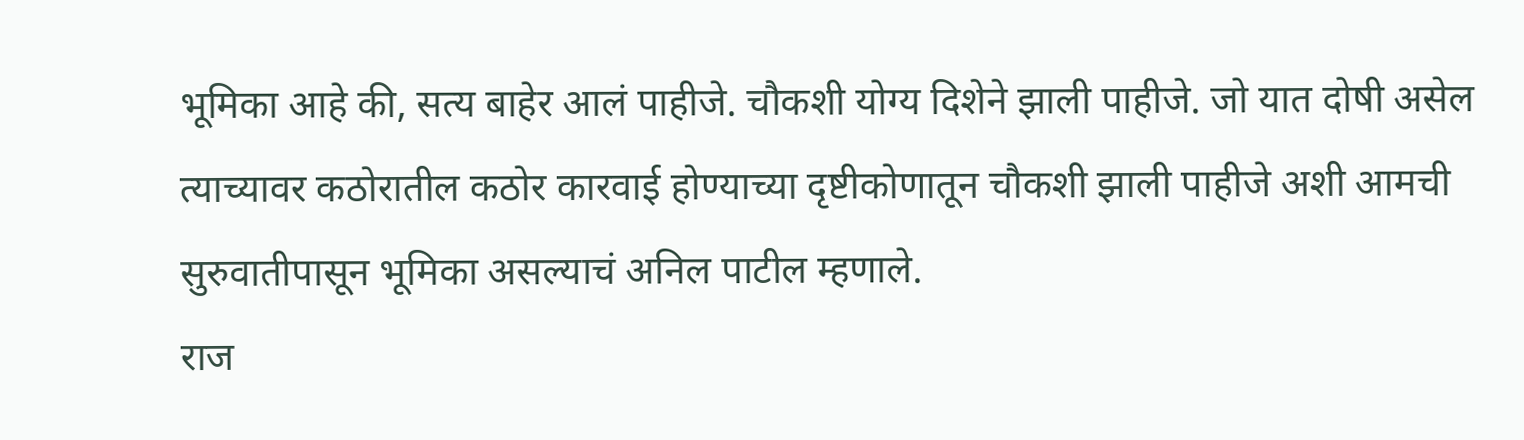भूमिका आहे की, सत्य बाहेर आलं पाहीजे. चौकशी योग्य दिशेने झाली पाहीजे. जो यात दोषी असेल त्याच्यावर कठोरातील कठोर कारवाई होण्याच्या दृष्टीकोणातून चौकशी झाली पाहीजे अशी आमची सुरुवातीपासून भूमिका असल्याचं अनिल पाटील म्हणाले.
राज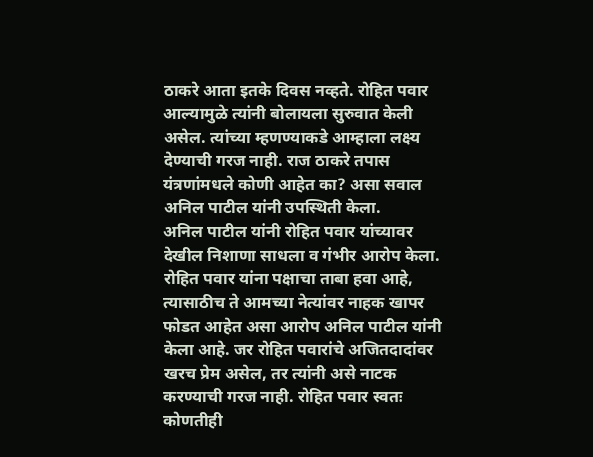ठाकरे आता इतके दिवस नव्हते. रोहित पवार आल्यामुळे त्यांनी बोलायला सुरुवात केली असेल. त्यांच्या म्हणण्याकडे आम्हाला लक्ष्य देण्याची गरज नाही. राज ठाकरे तपास यंत्रणांमधले कोणी आहेत का? असा सवाल अनिल पाटील यांनी उपस्थिती केला.
अनिल पाटील यांनी रोहित पवार यांच्यावर देखील निशाणा साधला व गंभीर आरोप केला. रोहित पवार यांना पक्षाचा ताबा हवा आहे, त्यासाठीच ते आमच्या नेत्यांवर नाहक खापर फोडत आहेत असा आरोप अनिल पाटील यांनी केला आहे. जर रोहित पवारांचे अजितदादांवर खरच प्रेम असेल, तर त्यांनी असे नाटक करण्याची गरज नाही. रोहित पवार स्वतः कोणतीही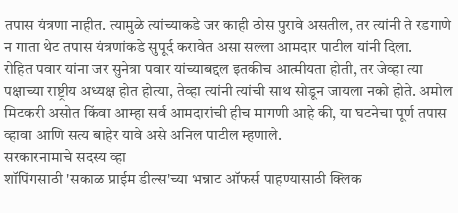तपास यंत्रणा नाहीत. त्यामुळे त्यांच्याकडे जर काही ठोस पुरावे असतील, तर त्यांनी ते रडगाणे न गाता थेट तपास यंत्रणांकडे सुपूर्द करावेत असा सल्ला आमदार पाटील यांनी दिला.
रोहित पवार यांना जर सुनेत्रा पवार यांच्याबद्दल इतकीच आत्मीयता होती, तर जेव्हा त्या पक्षाच्या राष्ट्रीय अध्यक्ष होत होत्या, तेव्हा त्यांनी त्यांची साथ सोडून जायला नको होते. अमोल मिटकरी असोत किंवा आम्हा सर्व आमदारांची हीच मागणी आहे की, या घटनेचा पूर्ण तपास व्हावा आणि सत्य बाहेर यावे असे अनिल पाटील म्हणाले.
सरकारनामाचे सदस्य व्हा
शॉपिंगसाठी 'सकाळ प्राईम डील्स'च्या भन्नाट ऑफर्स पाहण्यासाठी क्लिक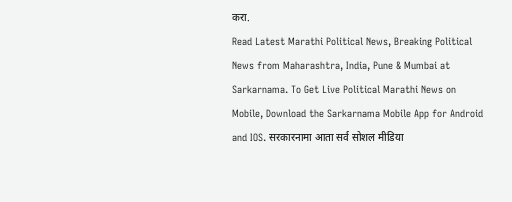करा.
Read Latest Marathi Political News, Breaking Political News from Maharashtra, India, Pune & Mumbai at Sarkarnama. To Get Live Political Marathi News on Mobile, Download the Sarkarnama Mobile App for Android and IOS. सरकारनामा आता सर्व सोशल मीडिया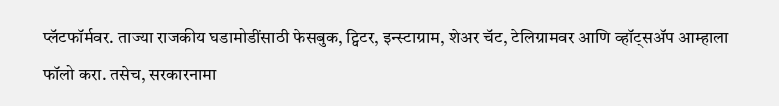प्लॅटफॉर्मवर. ताज्या राजकीय घडामोडींसाठी फेसबुक, ट्विटर, इन्स्टाग्राम, शेअर चॅट, टेलिग्रामवर आणि व्हॉट्सॲप आम्हाला फॉलो करा. तसेच, सरकारनामा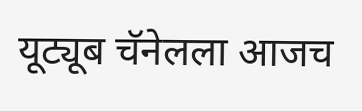यूट्यूब चॅनेलला आजच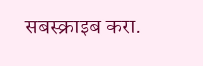सबस्क्राइब करा.